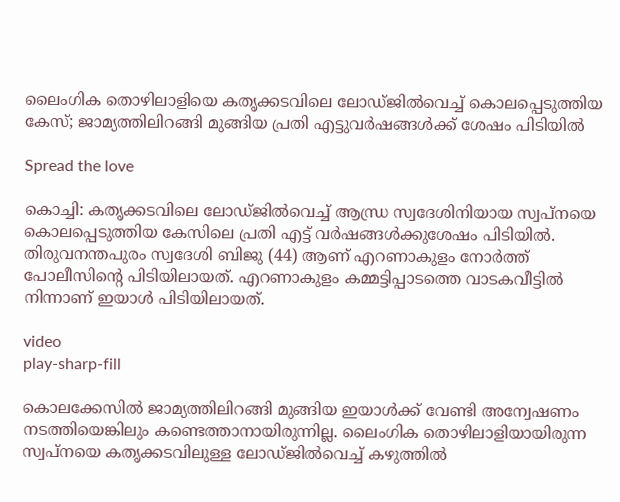ലൈംഗിക തൊഴിലാളിയെ കതൃക്കടവിലെ ലോഡ്ജില്‍വെച്ച് കൊലപ്പെടുത്തിയ കേസ്; ജാമ്യത്തിലിറങ്ങി മുങ്ങിയ പ്രതി എട്ടുവർഷങ്ങൾക്ക് ശേഷം പിടിയിൽ

Spread the love

കൊച്ചി: കതൃക്കടവിലെ ലോഡ്ജില്‍വെച്ച് ആന്ധ്ര സ്വദേശിനിയായ സ്വപ്നയെ കൊലപ്പെടുത്തിയ കേസിലെ പ്രതി എട്ട് വര്‍ഷങ്ങള്‍ക്കുശേഷം പിടിയില്‍. തിരുവനന്തപുരം സ്വദേശി ബിജു (44) ആണ് എറണാകുളം നോര്‍ത്ത് പോലീസിന്റെ പിടിയിലായത്. എറണാകുളം കമ്മട്ടിപ്പാടത്തെ വാടകവീട്ടില്‍ നിന്നാണ് ഇയാള്‍ പിടിയിലായത്.

video
play-sharp-fill

കൊലക്കേസില്‍ ജാമ്യത്തിലിറങ്ങി മുങ്ങിയ ഇയാൾക്ക് വേണ്ടി അന്വേഷണം നടത്തിയെങ്കിലും കണ്ടെത്താനായിരുന്നില്ല. ലൈംഗിക തൊഴിലാളിയായിരുന്ന സ്വപ്നയെ കതൃക്കടവിലുള്ള ലോഡ്ജില്‍വെച്ച് കഴുത്തില്‍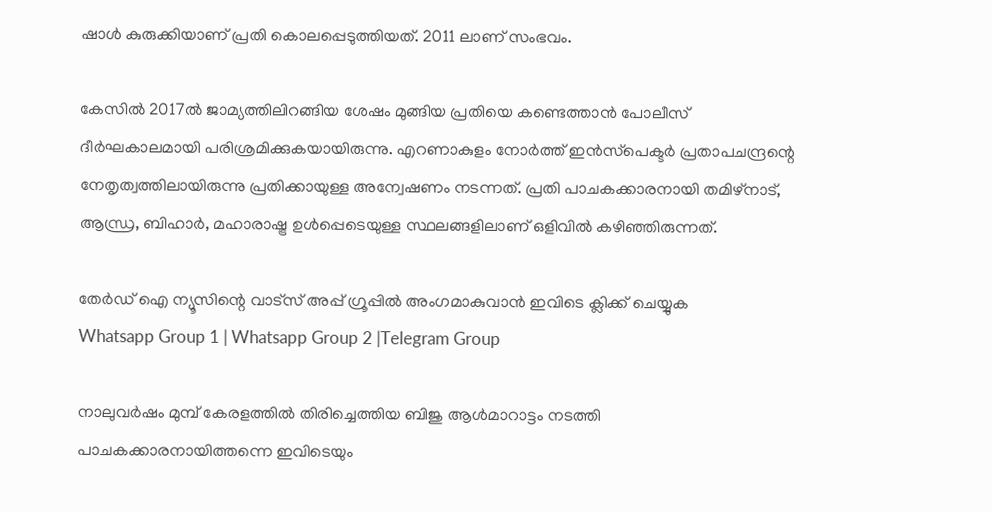ഷാള്‍ കുരുക്കിയാണ് പ്രതി കൊലപ്പെടുത്തിയത്. 2011 ലാണ് സംഭവം.

കേസില്‍ 2017ല്‍ ജാമ്യത്തിലിറങ്ങിയ ശേഷം മുങ്ങിയ പ്രതിയെ കണ്ടെത്താന്‍ പോലീസ് ദീര്‍ഘകാലമായി പരിശ്രമിക്കുകയായിരുന്നു. എറണാകുളം നോര്‍ത്ത് ഇന്‍സ്‌പെക്ടര്‍ പ്രതാപചന്ദ്രന്റെ നേതൃത്വത്തിലായിരുന്നു പ്രതിക്കായുള്ള അന്വേഷണം നടന്നത്. പ്രതി പാചകക്കാരനായി തമിഴ്നാട്, ആന്ധ്ര, ബിഹാര്‍, മഹാരാഷ്ട്ര ഉള്‍പ്പെടെയുള്ള സ്ഥലങ്ങളിലാണ് ഒളിവില്‍ കഴിഞ്ഞിരുന്നത്.

തേർഡ് ഐ ന്യൂസിന്റെ വാട്സ് അപ്പ് ഗ്രൂപ്പിൽ അംഗമാകുവാൻ ഇവിടെ ക്ലിക്ക് ചെയ്യുക
Whatsapp Group 1 | Whatsapp Group 2 |Telegram Group

നാലുവര്‍ഷം മുമ്പ് കേരളത്തില്‍ തിരിച്ചെത്തിയ ബിജു ആള്‍മാറാട്ടം നടത്തി പാചകക്കാരനായിത്തന്നെ ഇവിടെയും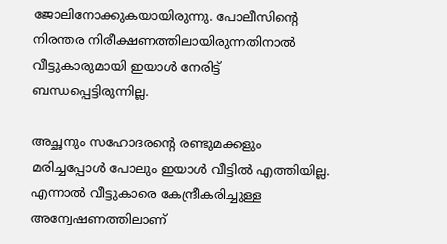ജോലിനോക്കുകയായിരുന്നു. പോലീസിന്റെ നിരന്തര നിരീക്ഷണത്തിലായിരുന്നതിനാല്‍ വീട്ടുകാരുമായി ഇയാള്‍ നേരിട്ട് ബന്ധപ്പെട്ടിരുന്നില്ല.

അച്ഛനും സഹോദരന്റെ രണ്ടുമക്കളും മരിച്ചപ്പോള്‍ പോലും ഇയാള്‍ വീട്ടില്‍ എത്തിയില്ല. എന്നാല്‍ വീട്ടുകാരെ കേന്ദ്രീകരിച്ചുള്ള അന്വേഷണത്തിലാണ്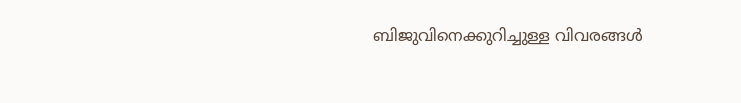ബിജുവിനെക്കുറിച്ചുള്ള വിവരങ്ങള്‍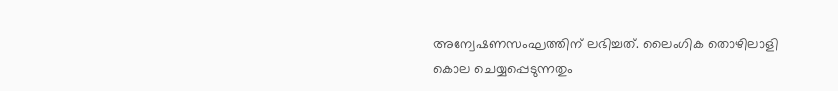അന്വേഷണസംഘത്തിന് ലഭിച്ചത്. ലൈംഗിക തൊഴിലാളി കൊല ചെയ്യപ്പെടുന്നതും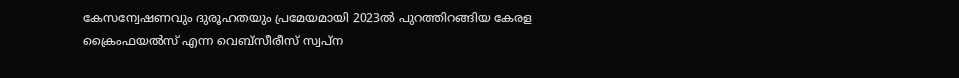കേസന്വേഷണവും ദുരൂഹതയും പ്രമേയമായി 2023ല്‍ പുറത്തിറങ്ങിയ കേരള ക്രൈംഫയല്‍സ് എന്ന വെബ്‌സീരീസ് സ്വപ്ന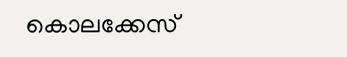കൊലക്കേസ്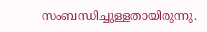സംബന്ധിച്ചുള്ളതായിരുന്നു.